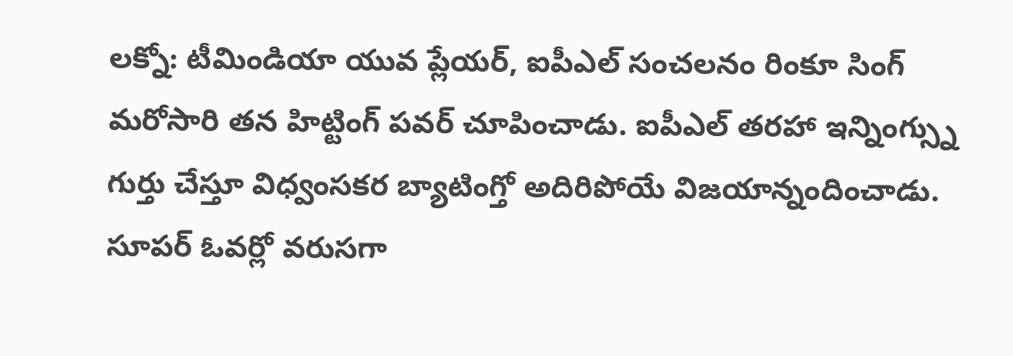లక్నో: టీమిండియా యువ ప్లేయర్, ఐపీఎల్ సంచలనం రింకూ సింగ్ మరోసారి తన హిట్టింగ్ పవర్ చూపించాడు. ఐపీఎల్ తరహా ఇన్నింగ్స్ను గుర్తు చేస్తూ విధ్వంసకర బ్యాటింగ్తో అదిరిపోయే విజయాన్నందించాడు. సూపర్ ఓవర్లో వరుసగా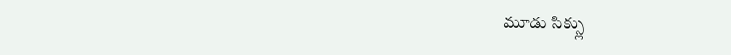మూడు సిక్స్లు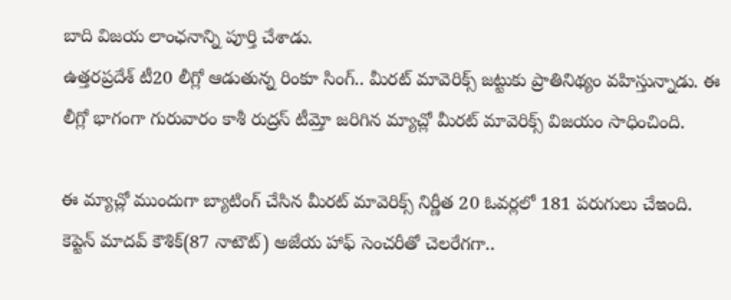బాది విజయ లాంఛనాన్ని పూర్తి చేశాడు.
ఉత్తరప్రదేశ్ టీ20 లీగ్లో ఆడుతున్న రింకూ సింగ్.. మీరట్ మావెరిక్స్ జట్టుకు ప్రాతినిథ్యం వహిస్తున్నాడు. ఈ లీగ్లో భాగంగా గురువారం కాశీ రుద్రస్ టీమ్తో జరిగిన మ్యాచ్లో మీరట్ మావెరిక్స్ విజయం సాధించింది.

ఈ మ్యాచ్లో ముందుగా బ్యాటింగ్ చేసిన మీరట్ మావెరిక్స్ నిర్ణీత 20 ఓవర్లలో 181 పరుగులు చేఇంది. కెప్టెన్ మాదవ్ కౌశిక్(87 నాటౌట్) అజేయ హాఫ్ సెంచరీతో చెలరేగగా..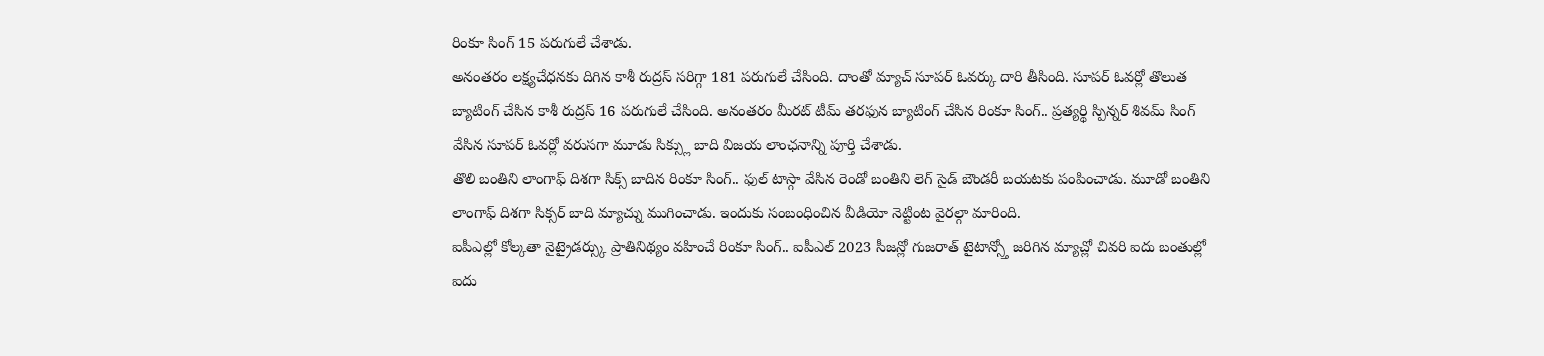రింకూ సింగ్ 15 పరుగులే చేశాడు.
అనంతరం లక్ష్యచేధనకు దిగిన కాశీ రుద్రస్ సరిగ్గా 181 పరుగులే చేసింది. దాంతో మ్యాచ్ సూపర్ ఓవర్కు దారి తీసింది. సూపర్ ఓవర్లో తొలుత బ్యాటింగ్ చేసిన కాశీ రుద్రస్ 16 పరుగులే చేసింది. అనంతరం మీరట్ టీమ్ తరఫున బ్యాటింగ్ చేసిన రింకూ సింగ్.. ప్రత్యర్థి స్పిన్నర్ శివమ్ సింగ్ వేసిన సూపర్ ఓవర్లో వరుసగా మూడు సిక్స్లు బాది విజయ లాంఛనాన్ని పూర్తి చేశాడు.
తొలి బంతిని లాంగాఫ్ దిశగా సిక్స్ బాదిన రింకూ సింగ్.. ఫుల్ టాస్గా వేసిన రెండో బంతిని లెగ్ సైడ్ బౌండరీ బయటకు పంపించాడు. మూడో బంతిని లాంగాఫ్ దిశగా సిక్సర్ బాది మ్యాచ్ను ముగించాడు. ఇందుకు సంబంధించిన వీడియో నెట్టింట వైరల్గా మారింది.
ఐపీఎల్లో కోల్కతా నైట్రైడర్స్కు ప్రాతినిథ్యం వహించే రింకూ సింగ్.. ఐపీఎల్ 2023 సీజన్లో గుజరాత్ టైటాన్స్తో జరిగిన మ్యాచ్లో చివరి ఐదు బంతుల్లో ఐదు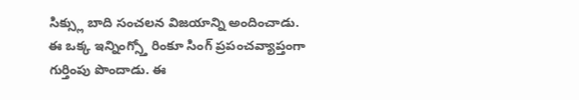సిక్స్లు బాది సంచలన విజయాన్ని అందించాడు. ఈ ఒక్క ఇన్నింగ్స్తో రింకూ సింగ్ ప్రపంచవ్యాప్తంగా గుర్తింపు పొందాడు. ఈ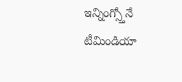ఇన్నింగ్స్తోనే టీమిండియా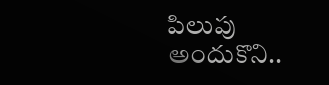పిలుపు అందుకొని..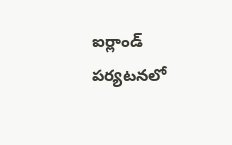ఐర్లాండ్ పర్యటనలో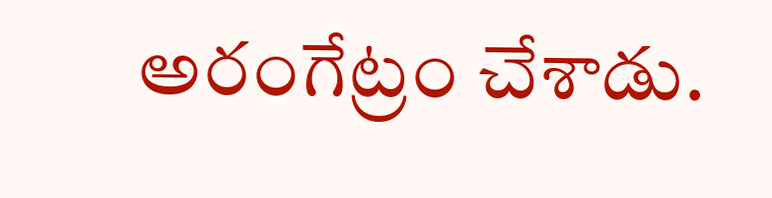అరంగేట్రం చేశాడు.